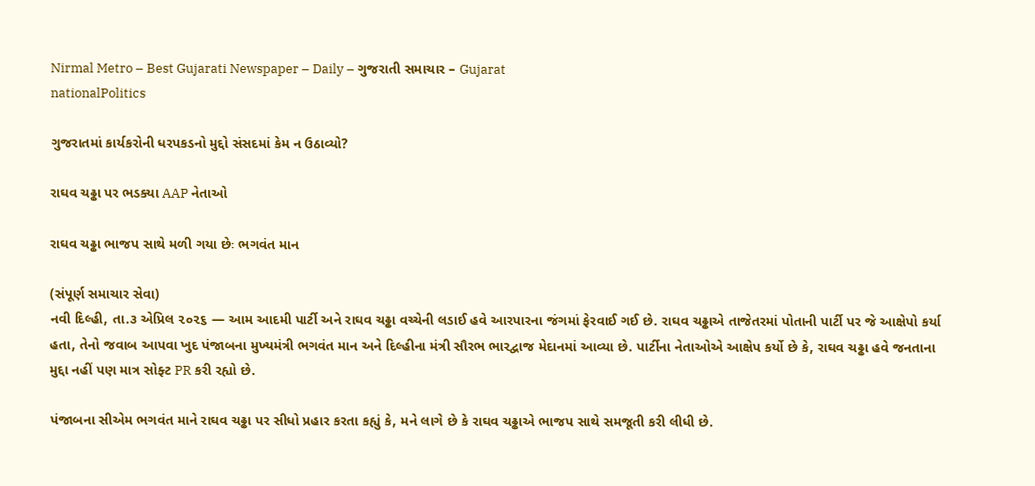Nirmal Metro – Best Gujarati Newspaper – Daily – ગુજરાતી સમાચાર – Gujarat
nationalPolitics

ગુજરાતમાં કાર્યકરોની ધરપકડનો મુદ્દો સંસદમાં કેમ ન ઉઠાવ્યો?

રાઘવ ચઢ્ઢા પર ભડક્યા AAP નેતાઓ

રાઘવ ચઢ્ઢા ભાજપ સાથે મળી ગયા છેઃ ભગવંત માન

(સંપૂર્ણ સમાચાર સેવા)
નવી દિલ્હી, તા.૩ એપ્રિલ ૨૦૨૬ — આમ આદમી પાર્ટી અને રાઘવ ચઢ્ઢા વચ્ચેની લડાઈ હવે આરપારના જંગમાં ફેરવાઈ ગઈ છે. રાઘવ ચઢ્ઢાએ તાજેતરમાં પોતાની પાર્ટી પર જે આક્ષેપો કર્યા હતા, તેનો જવાબ આપવા ખુદ પંજાબના મુખ્યમંત્રી ભગવંત માન અને દિલ્હીના મંત્રી સૌરભ ભારદ્વાજ મેદાનમાં આવ્યા છે. પાર્ટીના નેતાઓએ આક્ષેપ કર્યો છે કે, રાઘવ ચઢ્ઢા હવે જનતાના મુદ્દા નહીં પણ માત્ર સોફ્ટ PR કરી રહ્યો છે.

પંજાબના સીએમ ભગવંત માને રાઘવ ચઢ્ઢા પર સીધો પ્રહાર કરતા કહ્યું કે, મને લાગે છે કે રાઘવ ચઢ્ઢાએ ભાજપ સાથે સમજૂતી કરી લીધી છે.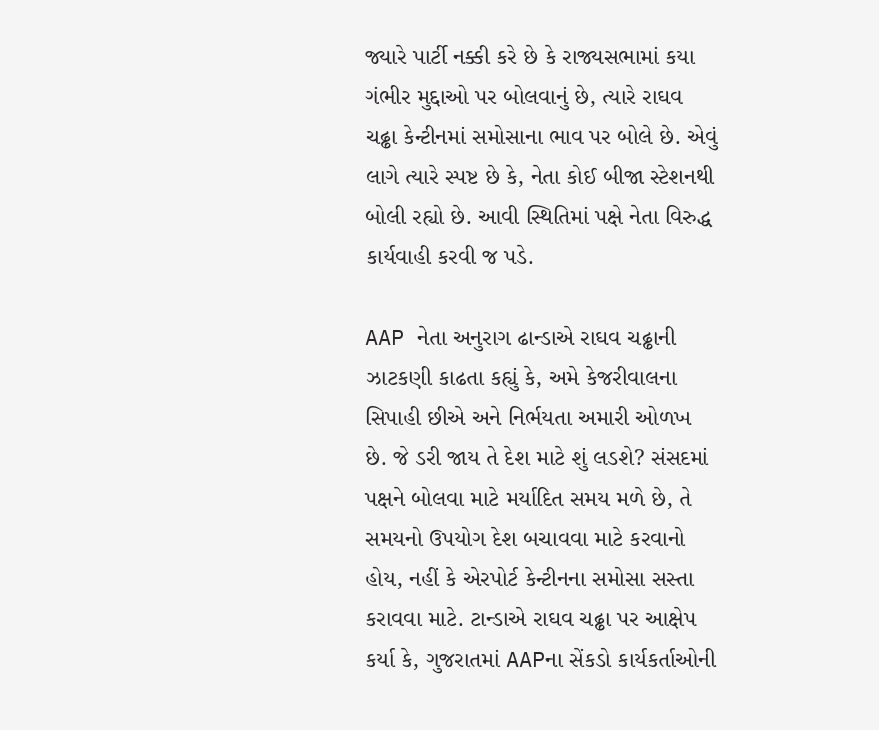જ્યારે પાર્ટી નક્કી કરે છે કે રાજ્યસભામાં કયા ગંભીર મુદ્દાઓ પર બોલવાનું છે, ત્યારે રાઘવ ચઢ્ઢા કેન્ટીનમાં સમોસાના ભાવ પર બોલે છે. એવું લાગે ત્યારે સ્પષ્ટ છે કે, નેતા કોઈ બીજા સ્ટેશનથી બોલી રહ્યો છે. આવી સ્થિતિમાં પક્ષે નેતા વિરુદ્ધ કાર્યવાહી કરવી જ પડે.

AAP નેતા અનુરાગ ઢાન્ડાએ રાઘવ ચઢ્ઢાની ઝાટકણી કાઢતા કહ્યું કે, અમે કેજરીવાલના સિપાહી છીએ અને નિર્ભયતા અમારી ઓળખ છે. જે ડરી જાય તે દેશ માટે શું લડશે? સંસદમાં પક્ષને બોલવા માટે મર્યાદિત સમય મળે છે, તે સમયનો ઉપયોગ દેશ બચાવવા માટે કરવાનો હોય, નહીં કે એરપોર્ટ કેન્ટીનના સમોસા સસ્તા કરાવવા માટે. ટાન્ડાએ રાઘવ ચઢ્ઢા પર આક્ષેપ કર્યા કે, ગુજરાતમાં AAPના સેંકડો કાર્યકર્તાઓની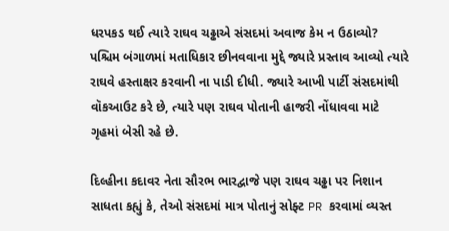ધરપકડ થઈ ત્યારે રાઘવ ચઢ્ઢાએ સંસદમાં અવાજ કેમ ન ઉઠાવ્યો? પશ્ચિમ બંગાળમાં મતાધિકાર છીનવવાના મુદ્દે જ્યારે પ્રસ્તાવ આવ્યો ત્યારે રાઘવે હસ્તાક્ષર કરવાની ના પાડી દીધી. જ્યારે આખી પાર્ટી સંસદમાંથી વૉકઆઉટ કરે છે, ત્યારે પણ રાઘવ પોતાની હાજરી નોંધાવવા માટે ગૃહમાં બેસી રહે છે.

દિલ્હીના કદાવર નેતા સૌરભ ભારદ્વાજે પણ રાઘવ ચઢ્ઢા પર નિશાન સાધતા કહ્યું કે, તેઓ સંસદમાં માત્ર પોતાનું સોફ્ટ PR કરવામાં વ્યસ્ત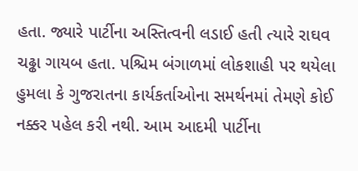હતા. જ્યારે પાર્ટીના અસ્તિત્વની લડાઈ હતી ત્યારે રાઘવ ચઢ્ઢા ગાયબ હતા. પશ્ચિમ બંગાળમાં લોકશાહી પર થયેલા હુમલા કે ગુજરાતના કાર્યકર્તાઓના સમર્થનમાં તેમણે કોઈ નક્કર પહેલ કરી નથી. આમ આદમી પાર્ટીના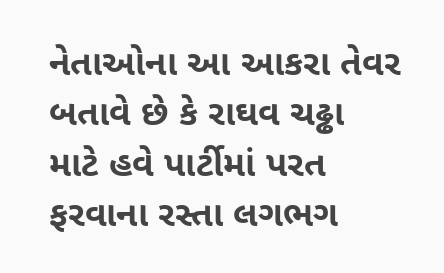નેતાઓના આ આકરા તેવર બતાવે છે કે રાઘવ ચઢ્ઢા માટે હવે પાર્ટીમાં પરત ફરવાના રસ્તા લગભગ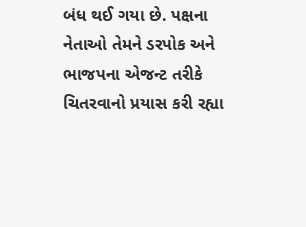બંધ થઈ ગયા છે. પક્ષના નેતાઓ તેમને ડરપોક અને ભાજપના એજન્ટ તરીકે ચિતરવાનો પ્રયાસ કરી રહ્યા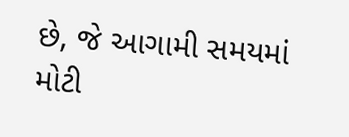છે, જે આગામી સમયમાં મોટી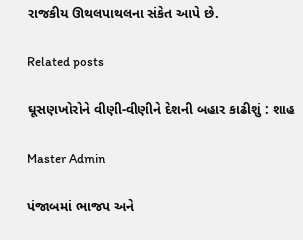રાજકીય ઊથલપાથલના સંકેત આપે છે.

Related posts

ઘૂસણખોરોને વીણી-વીણીને દેશની બહાર કાઢીશું : શાહ

Master Admin

પંજાબમાં ભાજપ અને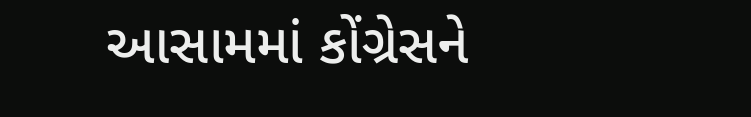આસામમાં કોંગ્રેસને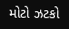મોટો ઝટકો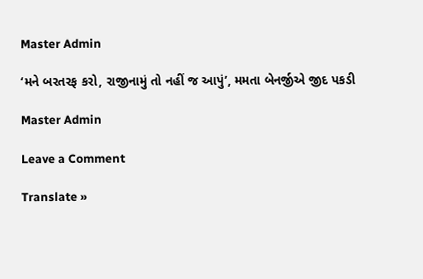Master Admin

‘મને બરતરફ કરો, રાજીનામું તો નહીં જ આપું’, મમતા બેનર્જીએ જીદ પકડી

Master Admin

Leave a Comment

Translate »